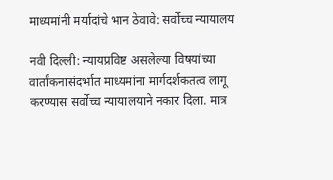माध्यमांनी मर्यादांचे भान ठेवावे: सर्वोच्च न्यायालय

नवी दिल्ली: न्यायप्रविष्ट असलेल्या विषयांच्या वार्तांकनासंदर्भात माध्यमांना मार्गदर्शकतत्व लागू करण्यास सर्वोच्च न्यायालयाने नकार दिला. मात्र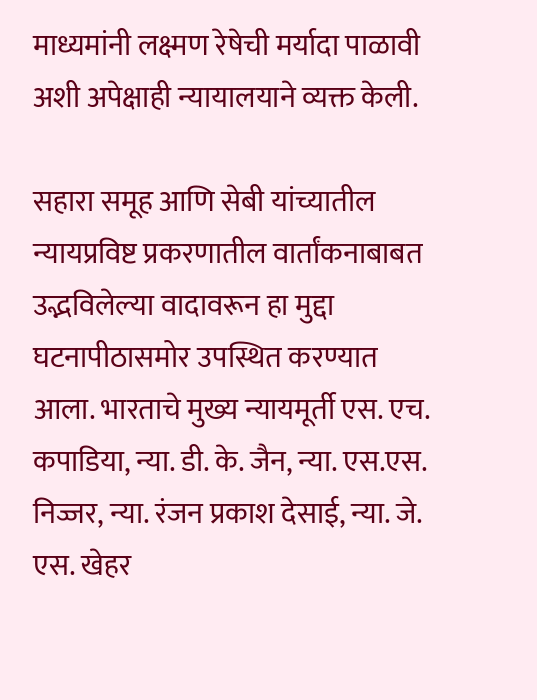माध्यमांनी लक्ष्मण रेषेची मर्यादा पाळावी अशी अपेक्षाही न्यायालयाने व्यक्त केली.

सहारा समूह आणि सेबी यांच्यातील न्यायप्रविष्ट प्रकरणातील वार्तांकनाबाबत उद्भविलेल्या वादावरून हा मुद्दा घटनापीठासमोर उपस्थित करण्यात आला. भारताचे मुख्य न्यायमूर्ती एस. एच. कपाडिया, न्या. डी. के. जैन, न्या. एस.एस. निज्जर, न्या. रंजन प्रकाश देसाई, न्या. जे. एस. खेहर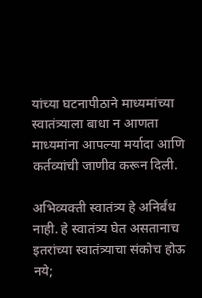यांच्या घटनापीठाने माध्यमांच्या स्वातंत्र्याला बाधा न आणता माध्यमांना आपल्या मर्यादा आणि कर्तव्यांची जाणीव करून दिली.

अभिव्यक्ती स्वातंत्र्य हे अनिर्बंध नाही. हे स्वातंत्र्य घेत असतानाच इतरांच्या स्वातंत्र्याचा संकोच होऊ नये;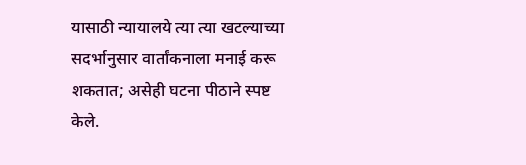यासाठी न्यायालये त्या त्या खटल्याच्या सदर्भानुसार वार्तांकनाला मनाई करू शकतात; असेही घटना पीठाने स्पष्ट केले.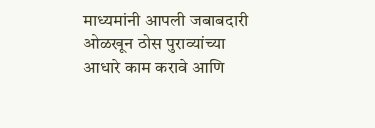माध्यमांनी आपली जबाबदारी ओळखून ठोस पुराव्यांच्या आधारे काम करावे आणि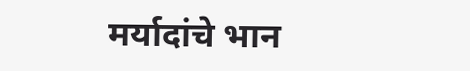मर्यादांचे भान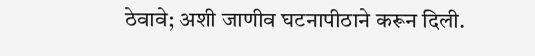ठेवावे; अशी जाणीव घटनापीठाने करून दिली.